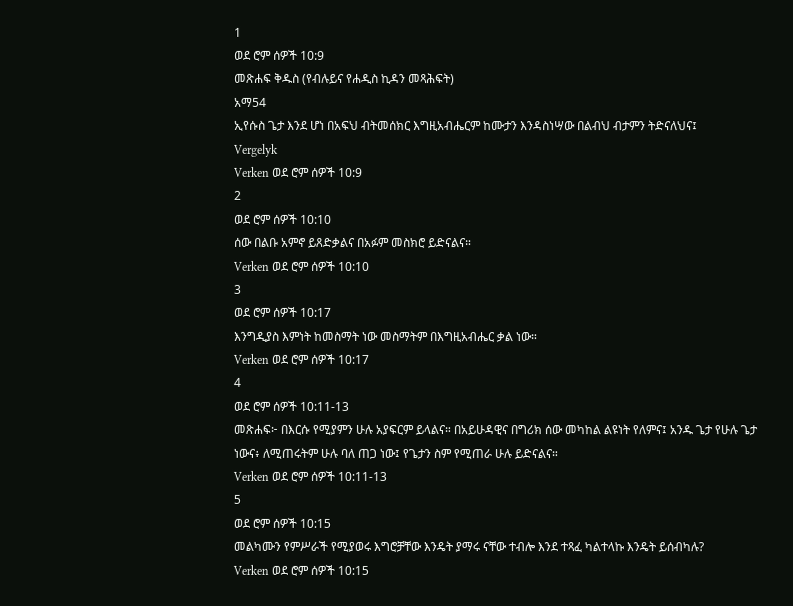1
ወደ ሮም ሰዎች 10:9
መጽሐፍ ቅዱስ (የብሉይና የሐዲስ ኪዳን መጻሕፍት)
አማ54
ኢየሱስ ጌታ እንደ ሆነ በአፍህ ብትመሰክር እግዚአብሔርም ከሙታን እንዳስነሣው በልብህ ብታምን ትድናለህና፤
Vergelyk
Verken ወደ ሮም ሰዎች 10:9
2
ወደ ሮም ሰዎች 10:10
ሰው በልቡ አምኖ ይጸድቃልና በአፉም መስክሮ ይድናልና።
Verken ወደ ሮም ሰዎች 10:10
3
ወደ ሮም ሰዎች 10:17
እንግዲያስ እምነት ከመስማት ነው መስማትም በእግዚአብሔር ቃል ነው።
Verken ወደ ሮም ሰዎች 10:17
4
ወደ ሮም ሰዎች 10:11-13
መጽሐፍ፦ በእርሱ የሚያምን ሁሉ አያፍርም ይላልና። በአይሁዳዊና በግሪክ ሰው መካከል ልዩነት የለምና፤ አንዱ ጌታ የሁሉ ጌታ ነውና፥ ለሚጠሩትም ሁሉ ባለ ጠጋ ነው፤ የጌታን ስም የሚጠራ ሁሉ ይድናልና።
Verken ወደ ሮም ሰዎች 10:11-13
5
ወደ ሮም ሰዎች 10:15
መልካሙን የምሥራች የሚያወሩ እግሮቻቸው እንዴት ያማሩ ናቸው ተብሎ እንደ ተጻፈ ካልተላኩ እንዴት ይሰብካሉ?
Verken ወደ ሮም ሰዎች 10:15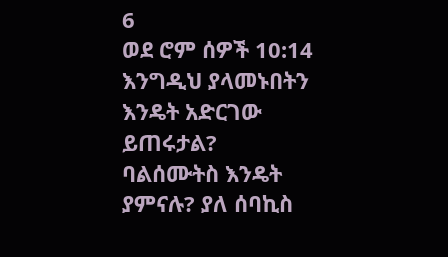6
ወደ ሮም ሰዎች 10:14
እንግዲህ ያላመኑበትን እንዴት አድርገው ይጠሩታል? ባልሰሙትስ እንዴት ያምናሉ? ያለ ሰባኪስ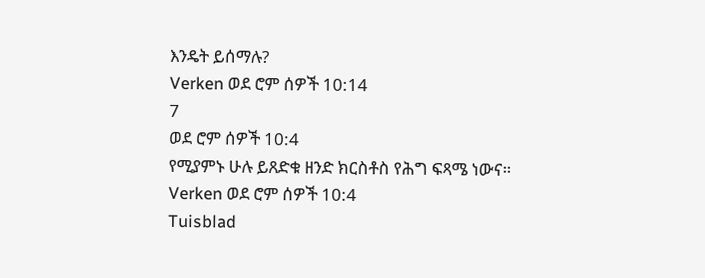እንዴት ይሰማሉ?
Verken ወደ ሮም ሰዎች 10:14
7
ወደ ሮም ሰዎች 10:4
የሚያምኑ ሁሉ ይጸድቁ ዘንድ ክርስቶስ የሕግ ፍጻሜ ነውና።
Verken ወደ ሮም ሰዎች 10:4
Tuisblad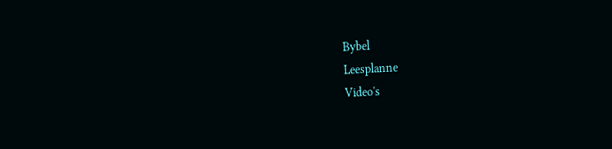Bybel
Leesplanne
Video's